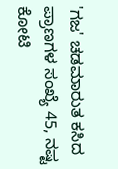'ಗಜ' ಚಡಮಾರುತ ಕಸಿದ ಪ್ರಾಣಗಳ ಸಂಖ್ಯೆ 45, ನಷ್ಟ ಕೋಟಿ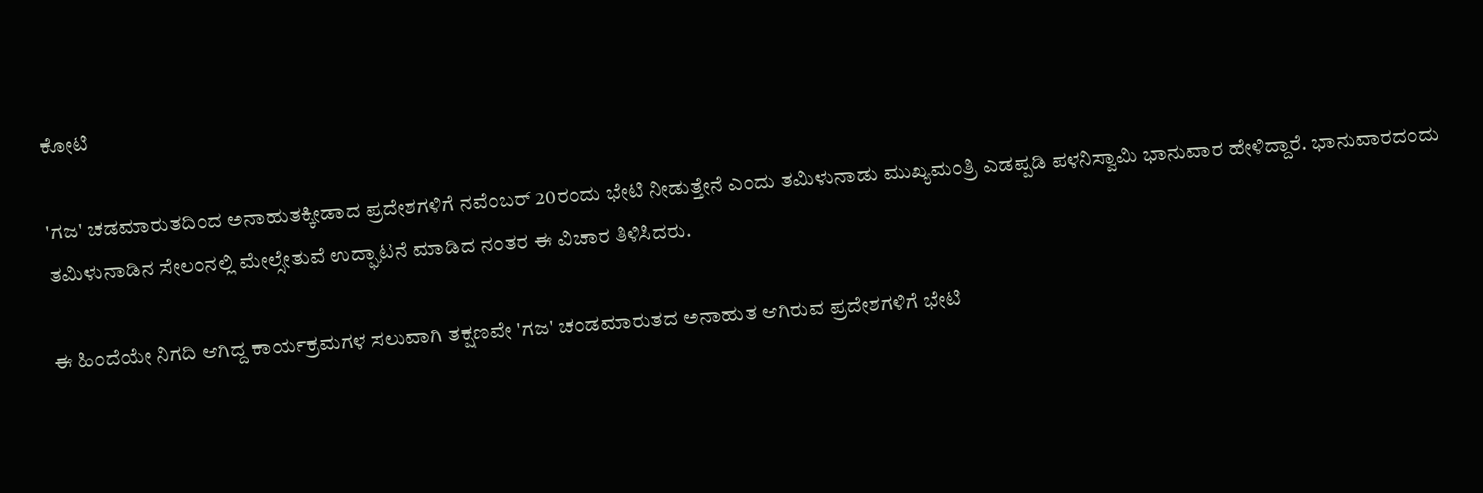ಕೋಟಿ

'ಗಜ' ಚಡಮಾರುತದಿಂದ ಅನಾಹುತಕ್ಕೀಡಾದ ಪ್ರದೇಶಗಳಿಗೆ ನವೆಂಬರ್ 20ರಂದು ಭೇಟಿ ನೀಡುತ್ತೇನೆ ಎಂದು ತಮಿಳುನಾಡು ಮುಖ್ಯಮಂತ್ರಿ ಎಡಪ್ಪಡಿ ಪಳನಿಸ್ವಾಮಿ ಭಾನುವಾರ ಹೇಳಿದ್ದಾರೆ. ಭಾನುವಾರದಂದು ತಮಿಳುನಾಡಿನ ಸೇಲಂನಲ್ಲಿ ಮೇಲ್ಸೇತುವೆ ಉದ್ಘಾಟನೆ ಮಾಡಿದ ನಂತರ ಈ ವಿಚಾರ ತಿಳಿಸಿದರು.

ಈ ಹಿಂದೆಯೇ ನಿಗದಿ ಆಗಿದ್ದ ಕಾರ್ಯಕ್ರಮಗಳ ಸಲುವಾಗಿ ತಕ್ಷಣವೇ 'ಗಜ' ಚಂಡಮಾರುತದ ಅನಾಹುತ ಆಗಿರುವ ಪ್ರದೇಶಗಳಿಗೆ ಭೇಟಿ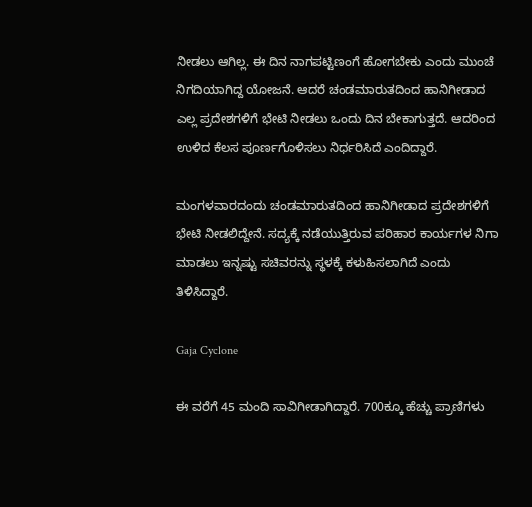ನೀಡಲು ಆಗಿಲ್ಲ. ಈ ದಿನ ನಾಗಪಟ್ಟಿಣಂಗೆ ಹೋಗಬೇಕು ಎಂದು ಮುಂಚೆ ನಿಗದಿಯಾಗಿದ್ದ ಯೋಜನೆ. ಆದರೆ ಚಂಡಮಾರುತದಿಂದ ಹಾನಿಗೀಡಾದ ಎಲ್ಲ ಪ್ರದೇಶಗಳಿಗೆ ಭೇಟಿ ನೀಡಲು ಒಂದು ದಿನ ಬೇಕಾಗುತ್ತದೆ. ಆದರಿಂದ ಉಳಿದ ಕೆಲಸ ಪೂರ್ಣಗೊಳಿಸಲು ನಿರ್ಧರಿಸಿದೆ ಎಂದಿದ್ದಾರೆ.

ಮಂಗಳವಾರದಂದು ಚಂಡಮಾರುತದಿಂದ ಹಾನಿಗೀಡಾದ ಪ್ರದೇಶಗಳಿಗೆ ಭೇಟಿ ನೀಡಲಿದ್ದೇನೆ. ಸದ್ಯಕ್ಕೆ ನಡೆಯುತ್ತಿರುವ ಪರಿಹಾರ ಕಾರ್ಯಗಳ ನಿಗಾ ಮಾಡಲು ಇನ್ನಷ್ಟು ಸಚಿವರನ್ನು ಸ್ಥಳಕ್ಕೆ ಕಳುಹಿಸಲಾಗಿದೆ ಎಂದು ತಿಳಿಸಿದ್ದಾರೆ.

Gaja Cyclone

ಈ ವರೆಗೆ 45 ಮಂದಿ ಸಾವಿಗೀಡಾಗಿದ್ದಾರೆ. 700ಕ್ಕೂ ಹೆಚ್ಚು ಪ್ರಾಣಿಗಳು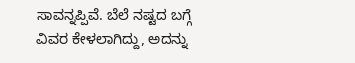ಸಾವನ್ನಪ್ಪಿವೆ. ಬೆಲೆ ನಷ್ಟದ ಬಗ್ಗೆ ವಿವರ ಕೇಳಲಾಗಿದ್ದು, ಅದನ್ನು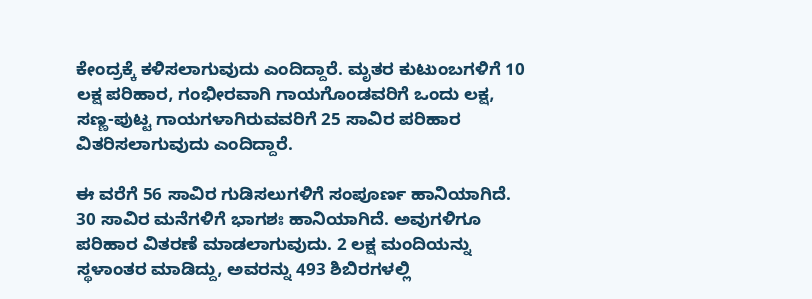ಕೇಂದ್ರಕ್ಕೆ ಕಳಿಸಲಾಗುವುದು ಎಂದಿದ್ದಾರೆ. ಮೃತರ ಕುಟುಂಬಗಳಿಗೆ 10 ಲಕ್ಷ ಪರಿಹಾರ, ಗಂಭೀರವಾಗಿ ಗಾಯಗೊಂಡವರಿಗೆ ಒಂದು ಲಕ್ಷ, ಸಣ್ಣ-ಪುಟ್ಟ ಗಾಯಗಳಾಗಿರುವವರಿಗೆ 25 ಸಾವಿರ ಪರಿಹಾರ ವಿತರಿಸಲಾಗುವುದು ಎಂದಿದ್ದಾರೆ.

ಈ ವರೆಗೆ 56 ಸಾವಿರ ಗುಡಿಸಲುಗಳಿಗೆ ಸಂಪೂರ್ಣ ಹಾನಿಯಾಗಿದೆ. 30 ಸಾವಿರ ಮನೆಗಳಿಗೆ ಭಾಗಶಃ ಹಾನಿಯಾಗಿದೆ. ಅವುಗಳಿಗೂ ಪರಿಹಾರ ವಿತರಣೆ ಮಾಡಲಾಗುವುದು. 2 ಲಕ್ಷ ಮಂದಿಯನ್ನು ಸ್ಥಳಾಂತರ ಮಾಡಿದ್ದು, ಅವರನ್ನು 493 ಶಿಬಿರಗಳಲ್ಲಿ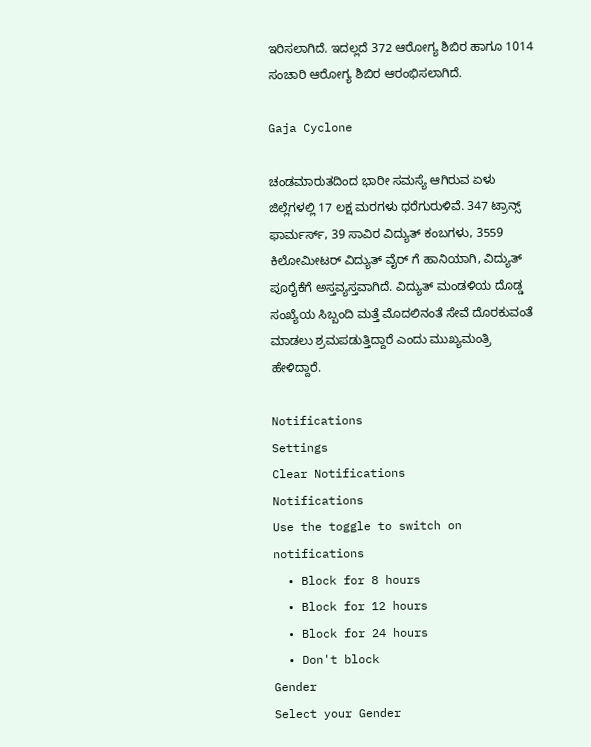ಇರಿಸಲಾಗಿದೆ. ಇದಲ್ಲದೆ 372 ಆರೋಗ್ಯ ಶಿಬಿರ ಹಾಗೂ 1014 ಸಂಚಾರಿ ಆರೋಗ್ಯ ಶಿಬಿರ ಆರಂಭಿಸಲಾಗಿದೆ.

Gaja Cyclone

ಚಂಡಮಾರುತದಿಂದ ಭಾರೀ ಸಮಸ್ಯೆ ಆಗಿರುವ ಏಳು ಜಿಲ್ಲೆಗಳಲ್ಲಿ 17 ಲಕ್ಷ ಮರಗಳು ಧರೆಗುರುಳಿವೆ. 347 ಟ್ರಾನ್ಸ್ ಫಾರ್ಮರ್ಸ್, 39 ಸಾವಿರ ವಿದ್ಯುತ್ ಕಂಬಗಳು, 3559 ಕಿಲೋಮೀಟರ್ ವಿದ್ಯುತ್ ವೈರ್ ಗೆ ಹಾನಿಯಾಗಿ, ವಿದ್ಯುತ್ ಪೂರೈಕೆಗೆ ಅಸ್ತವ್ಯಸ್ತವಾಗಿದೆ. ವಿದ್ಯುತ್ ಮಂಡಳಿಯ ದೊಡ್ಡ ಸಂಖ್ಯೆಯ ಸಿಬ್ಬಂದಿ ಮತ್ತೆ ಮೊದಲಿನಂತೆ ಸೇವೆ ದೊರಕುವಂತೆ ಮಾಡಲು ಶ್ರಮಪಡುತ್ತಿದ್ದಾರೆ ಎಂದು ಮುಖ್ಯಮಂತ್ರಿ ಹೇಳಿದ್ದಾರೆ.

Notifications
Settings
Clear Notifications
Notifications
Use the toggle to switch on notifications
  • Block for 8 hours
  • Block for 12 hours
  • Block for 24 hours
  • Don't block
Gender
Select your Gender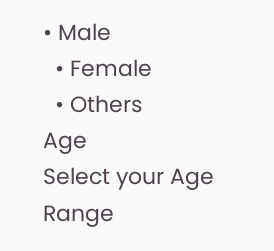• Male
  • Female
  • Others
Age
Select your Age Range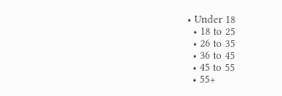• Under 18
  • 18 to 25
  • 26 to 35
  • 36 to 45
  • 45 to 55
  • 55+